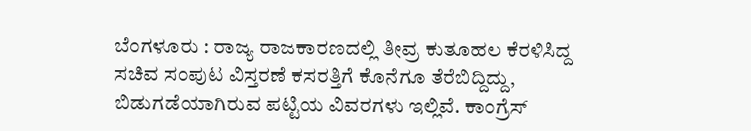ಬೆಂಗಳೂರು : ರಾಜ್ಯ ರಾಜಕಾರಣದಲ್ಲಿ ತೀವ್ರ ಕುತೂಹಲ ಕೆರಳಿಸಿದ್ದ ಸಚಿವ ಸಂಪುಟ ವಿಸ್ತರಣೆ ಕಸರತ್ತಿಗೆ ಕೊನೆಗೂ ತೆರೆಬಿದ್ದಿದ್ದು, ಬಿಡುಗಡೆಯಾಗಿರುವ ಪಟ್ಟಿಯ ವಿವರಗಳು ಇಲ್ಲಿವೆ. ಕಾಂಗ್ರೆಸ್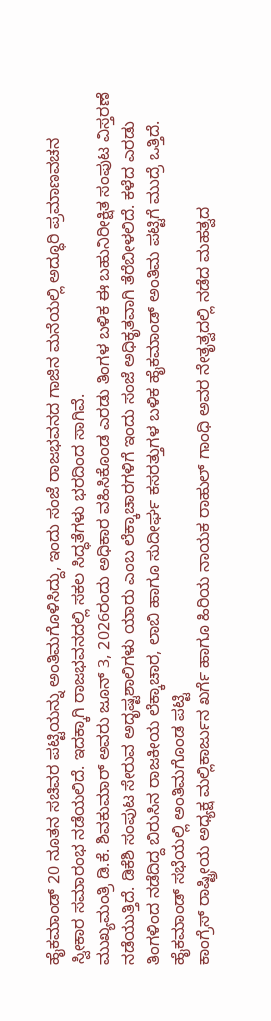ಹೈಕಮಾಂಡ್ 20 ನೂತನ ಸಚಿವರ ಪಟ್ಟಿಯನ್ನು ಅಂತಿಮಗೊಳಿಸಿದ್ದು, ಇಂದು ಸಂಜೆ ರಾಜಭವನದ ಗಾಜಿನ ಮನೆಯಲ್ಲಿ ಅದ್ಧೂರಿ ಪ್ರಮಾಣವಚನ ಸ್ವೀಕಾರ ಸಮಾರಂಭ ನಡೆಯಲಿದೆ. ಇದಕ್ಕಾಗಿ ರಾಜಭವನದಲ್ಲಿ ಸಕಲ ಸಿದ್ಧತೆಗಳು ಭರದಿಂದ ಸಾಗಿವೆ.
ಮುಖ್ಯಮಂತ್ರಿ ಡಿ.ಕೆ. ಶಿವಕುಮಾರ್ ಅವರು ಜೂನ್ 3, 2026ರಂದು ಅಧಿಕಾರ ವಹಿಸಿಕೊಂಡ ಎರಡು ತಿಂಗಳ ಬಳಿಕ ಈ ಬಹುನಿರೀಕ್ಷಿತ ಸಂಪುಟ ವಿಸ್ತರಣೆ ನಡೆಯುತ್ತಿದೆ. ಡಿಕೆಶಿ ಸಂಪುಟ ಸೇರುವ ಅದೃಷ್ಟಶಾಲಿಗಳು ಯಾರು ಎಂಬ ಲೆಕ್ಕಾಚಾರಗಳಿಗೆ ಇಂದು ಸಂಜೆ ಅಧಿಕೃತವಾಗಿ ತೆರೆಬೀಳಲಿದೆ. ಕಳೆದ ಎರಡು ತಿಂಗಳಿಂದ ನಡೆದಿದ್ದ ಬಿರುಸಿನ ರಾಜಕೀಯ ಲೆಕ್ಕಾಚಾರ, ಲಾಬಿ ಹಾಗೂ ಸುದೀರ್ಘ ಕಸರತ್ತುಗಳ ಬಳಿಕ ಹೈಕಮಾಂಡ್ ಅಂತಿಮ ಪಟ್ಟಿಗೆ ಮುದ್ರೆ ಒತ್ತಿದೆ.
ಹೈಕಮಾಂಡ್ ಸಭೆಯಲ್ಲಿ ಅಂತಿಮಗೊಂಡ ಪಟ್ಟಿ
ಕಾಂಗ್ರೆಸ್ ರಾಷ್ಟ್ರೀಯ ಅಧ್ಯಕ್ಷ ಮಲ್ಲಿಕಾರ್ಜುನ ಖರ್ಗೆ ಹಾಗೂ ಹಿರಿಯ ನಾಯಕ ರಾಹುಲ್ ಗಾಂಧಿ ಅವರ ನೇತೃತ್ವದಲ್ಲಿ ನಡೆದ ಮಹತ್ವದ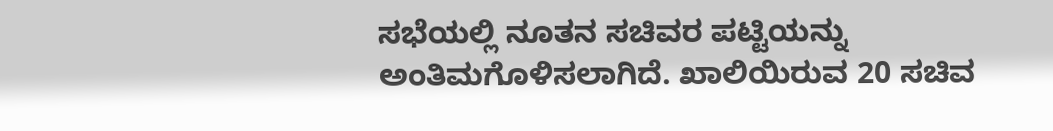ಸಭೆಯಲ್ಲಿ ನೂತನ ಸಚಿವರ ಪಟ್ಟಿಯನ್ನು ಅಂತಿಮಗೊಳಿಸಲಾಗಿದೆ. ಖಾಲಿಯಿರುವ 20 ಸಚಿವ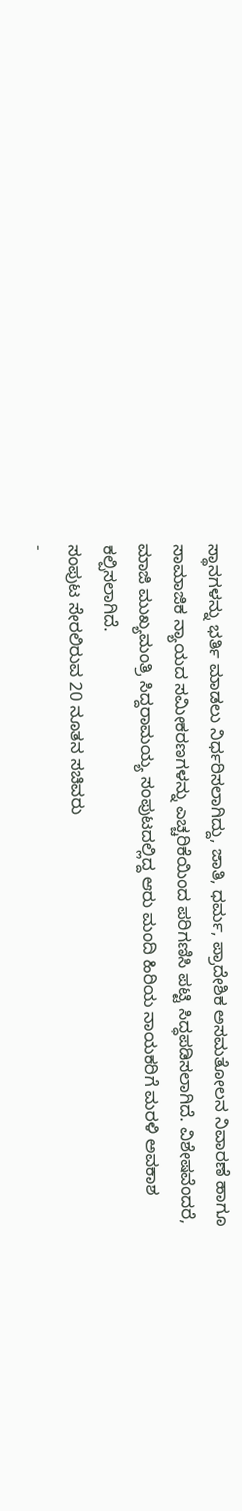ಸ್ಥಾನಗಳನ್ನು ಭರ್ತಿ ಮಾಡಲು ನಿರ್ಧರಿಸಲಾಗಿದ್ದು, ಜಾತಿ, ಧರ್ಮ, ಪ್ರಾದೇಶಿಕ ಅಸಮತೋಲನ ನಿವಾರಣೆ ಹಾಗೂ ಸಾಮಾಜಿಕ ನ್ಯಾಯದ ಸಮೀಕರಣಗಳನ್ನು ಎಚ್ಚರಿಕೆಯಿಂದ ಪರಿಗಣಿಸಿ ಪಟ್ಟಿ ಸಿದ್ಧಪಡಿಸಲಾಗಿದೆ. ವಿಶೇಷವೆಂದರೆ, ಮಾಜಿ ಮುಖ್ಯಮಂತ್ರಿ ಸಿದ್ದರಾಮಯ್ಯ ಸಂಪುಟದಲ್ಲಿದ್ದ ಆರು ಮಂದಿ ಹಿರಿಯ ನಾಯಕರಿಗೆ ಮರಳಿ ಅವಕಾಶ ಕಲ್ಪಿಸಲಾಗಿದೆ.
ಸಂಪುಟ ಸೇರಲಿರುವ 20 ನೂತನ ಸಚಿವರು
-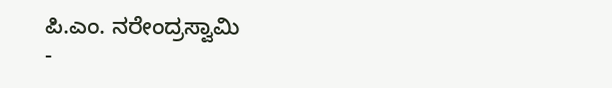ಪಿ.ಎಂ. ನರೇಂದ್ರಸ್ವಾಮಿ
-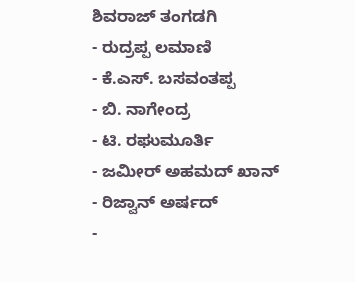ಶಿವರಾಜ್ ತಂಗಡಗಿ
- ರುದ್ರಪ್ಪ ಲಮಾಣಿ
- ಕೆ.ಎಸ್. ಬಸವಂತಪ್ಪ
- ಬಿ. ನಾಗೇಂದ್ರ
- ಟಿ. ರಘುಮೂರ್ತಿ
- ಜಮೀರ್ ಅಹಮದ್ ಖಾನ್
- ರಿಜ್ವಾನ್ ಅರ್ಷದ್
-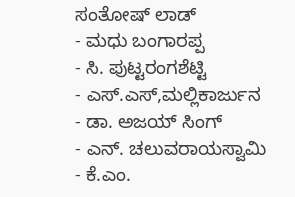ಸಂತೋಷ್ ಲಾಡ್
- ಮಧು ಬಂಗಾರಪ್ಪ
- ಸಿ. ಪುಟ್ಟರಂಗಶೆಟ್ಟಿ
- ಎಸ್.ಎಸ್,ಮಲ್ಲಿಕಾರ್ಜುನ
- ಡಾ. ಅಜಯ್ ಸಿಂಗ್
- ಎನ್. ಚಲುವರಾಯಸ್ವಾಮಿ
- ಕೆ.ಎಂ.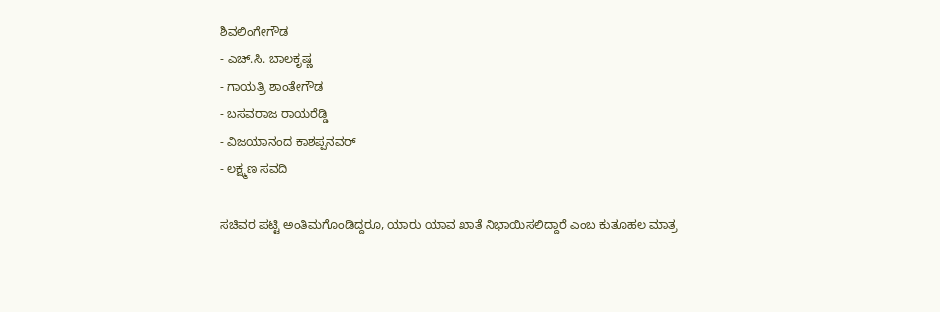ಶಿವಲಿಂಗೇಗೌಡ
- ಎಚ್.ಸಿ. ಬಾಲಕೃಷ್ಣ
- ಗಾಯತ್ರಿ ಶಾಂತೇಗೌಡ
- ಬಸವರಾಜ ರಾಯರೆಡ್ಡಿ
- ವಿಜಯಾನಂದ ಕಾಶಪ್ಪನವರ್
- ಲಕ್ಷ್ಮಣ ಸವದಿ

ಸಚಿವರ ಪಟ್ಟಿ ಅಂತಿಮಗೊಂಡಿದ್ದರೂ, ಯಾರು ಯಾವ ಖಾತೆ ನಿಭಾಯಿಸಲಿದ್ದಾರೆ ಎಂಬ ಕುತೂಹಲ ಮಾತ್ರ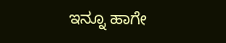ಇನ್ನೂ ಹಾಗೇ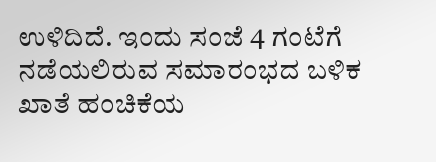ಉಳಿದಿದೆ. ಇಂದು ಸಂಜೆ 4 ಗಂಟೆಗೆ ನಡೆಯಲಿರುವ ಸಮಾರಂಭದ ಬಳಿಕ ಖಾತೆ ಹಂಚಿಕೆಯ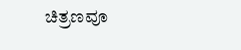ಚಿತ್ರಣವೂ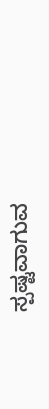ಸ್ಪಷ್ಟವಾಗುವ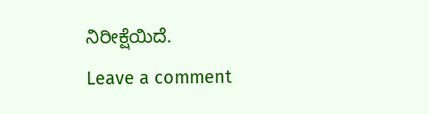ನಿರೀಕ್ಷೆಯಿದೆ.
Leave a comment